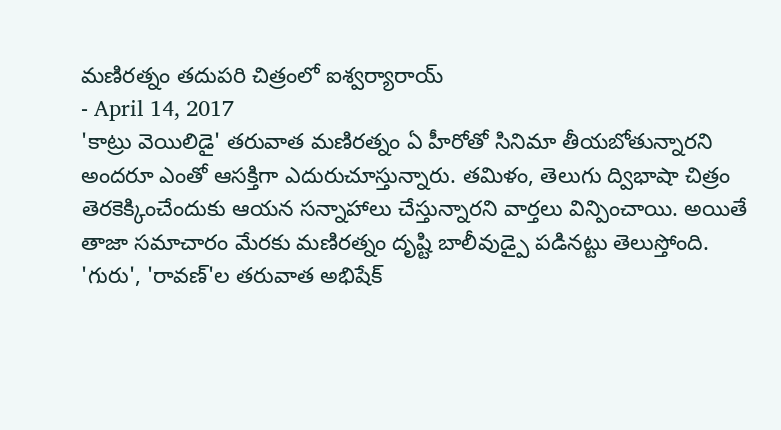మణిరత్నం తదుపరి చిత్రంలో ఐశ్వర్యారాయ్
- April 14, 2017
'కాట్రు వెయిలిడై' తరువాత మణిరత్నం ఏ హీరోతో సినిమా తీయబోతున్నారని అందరూ ఎంతో ఆసక్తిగా ఎదురుచూస్తున్నారు. తమిళం, తెలుగు ద్విభాషా చిత్రం తెరకెక్కించేందుకు ఆయన సన్నాహాలు చేస్తున్నారని వార్తలు విన్పించాయి. అయితే తాజా సమాచారం మేరకు మణిరత్నం దృష్టి బాలీవుడ్పై పడినట్టు తెలుస్తోంది. 'గురు', 'రావణ్'ల తరువాత అభిషేక్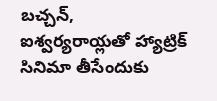బచ్చన్, ఐశ్వర్యరాయ్లతో హ్యాట్రిక్ సినిమా తీసేందుకు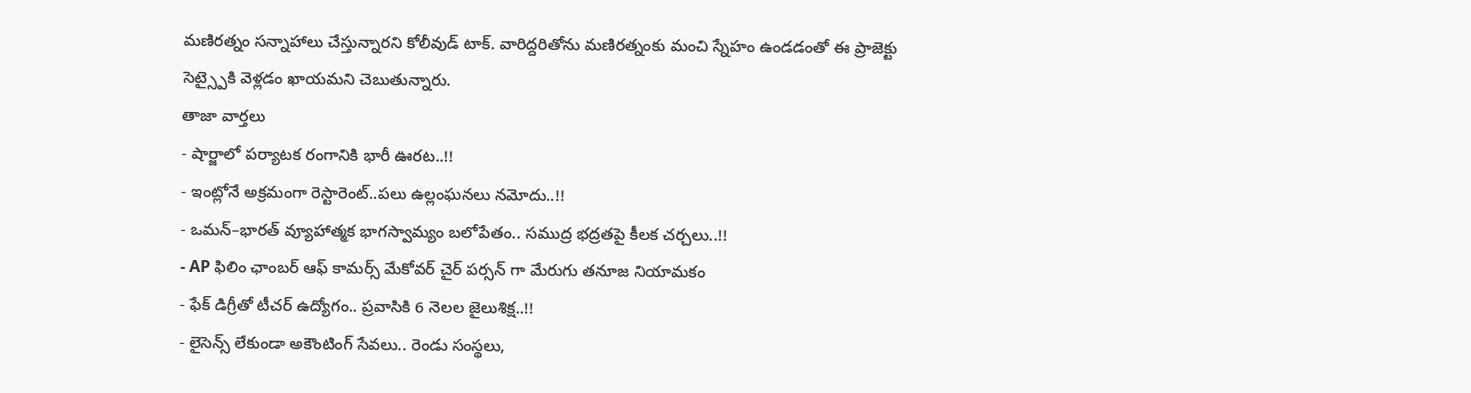మణిరత్నం సన్నాహాలు చేస్తున్నారని కోలీవుడ్ టాక్. వారిద్దరితోను మణిరత్నంకు మంచి స్నేహం ఉండడంతో ఈ ప్రాజెక్టు సెట్స్పైకి వెళ్లడం ఖాయమని చెబుతున్నారు.
తాజా వార్తలు
- షార్జాలో పర్యాటక రంగానికి భారీ ఊరట..!!
- ఇంట్లోనే అక్రమంగా రెస్టారెంట్..పలు ఉల్లంఘనలు నమోదు..!!
- ఒమన్–భారత్ వ్యూహాత్మక భాగస్వామ్యం బలోపేతం.. సముద్ర భద్రతపై కీలక చర్చలు..!!
- AP ఫిలిం ఛాంబర్ ఆఫ్ కామర్స్ మేకోవర్ చైర్ పర్సన్ గా మేరుగు తనూజ నియామకం
- ఫేక్ డిగ్రీతో టీచర్ ఉద్యోగం.. ప్రవాసికి 6 నెలల జైలుశిక్ష..!!
- లైసెన్స్ లేకుండా అకౌంటింగ్ సేవలు.. రెండు సంస్థలు,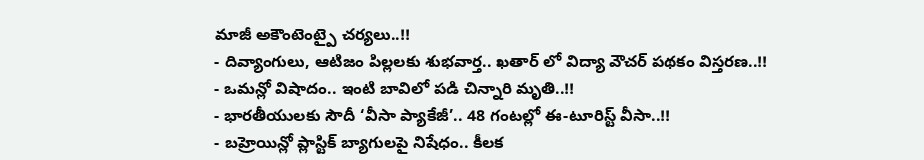మాజీ అకౌంటెంట్పై చర్యలు..!!
- దివ్యాంగులు, ఆటిజం పిల్లలకు శుభవార్త.. ఖతార్ లో విద్యా వౌచర్ పథకం విస్తరణ..!!
- ఒమన్లో విషాదం.. ఇంటి బావిలో పడి చిన్నారి మృతి..!!
- భారతీయులకు సౌదీ ‘వీసా ప్యాకేజీ’.. 48 గంటల్లో ఈ-టూరిస్ట్ వీసా..!!
- బహ్రెయిన్లో ప్లాస్టిక్ బ్యాగులపై నిషేధం.. కీలక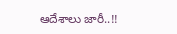ఆదేశాలు జారీ..!!